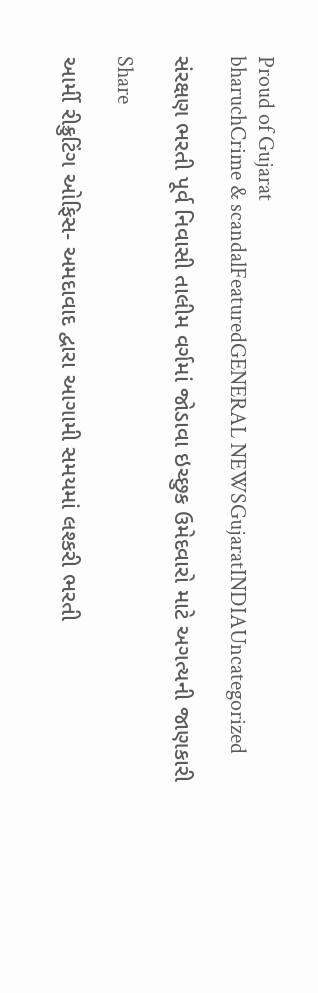Proud of Gujarat
bharuchCrime & scandalFeaturedGENERAL NEWSGujaratINDIAUncategorized

સંરક્ષણ ભરતી પૂર્વ નિવાસી તાલીમ વર્ગમાં જોડાવા ઇચ્છુક ઉમેદવારો માટે અગત્યની જાણકારી

Share

આર્મી રીક્રુટિંગ ઓફિસ- અમદાવાદ દ્વારા આગામી સમયમાં લશ્કરી ભરતી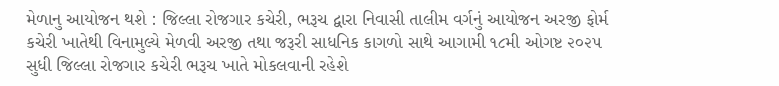મેળાનુ આયોજન થશે : જિલ્લા રોજગાર કચેરી, ભરૂચ દ્વારા નિવાસી તાલીમ વર્ગનું આયોજન અરજી ફોર્મ કચેરી ખાતેથી વિનામુલ્યે મેળવી અરજી તથા જરૂરી સાધનિક કાગળો સાથે આગામી ૧૮મી ઓગષ્ટ ૨૦૨૫ સુધી જિલ્લા રોજગાર કચેરી ભરૂચ ખાતે મોકલવાની રહેશે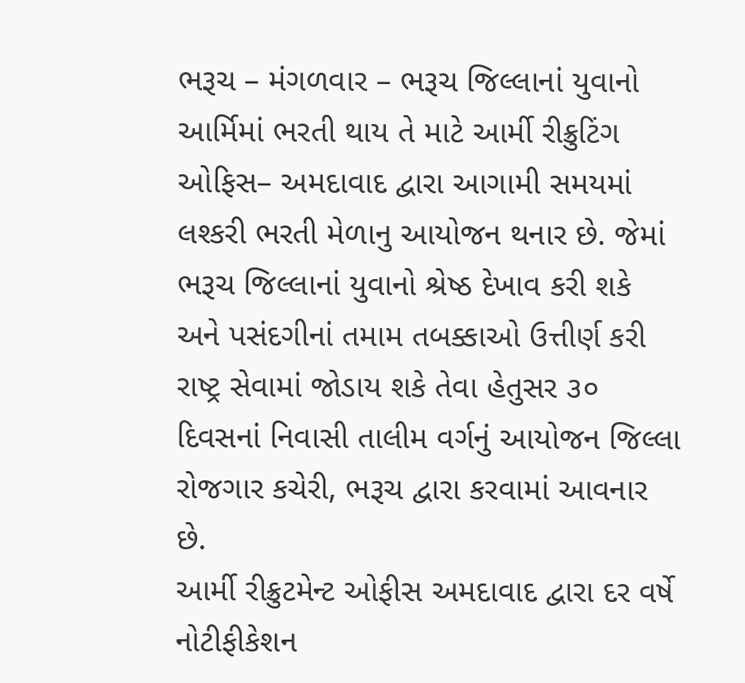ભરૂચ – મંગળવાર – ભરૂચ જિલ્લાનાં યુવાનો આર્મિમાં ભરતી થાય તે માટે આર્મી રીક્રુટિંગ ઓફિસ– અમદાવાદ દ્વારા આગામી સમયમાં લશ્કરી ભરતી મેળાનુ આયોજન થનાર છે. જેમાં ભરૂચ જિલ્લાનાં યુવાનો શ્રેષ્ઠ દેખાવ કરી શકે અને પસંદગીનાં તમામ તબક્કાઓ ઉત્તીર્ણ કરી રાષ્ટ્ર સેવામાં જોડાય શકે તેવા હેતુસર ૩૦ દિવસનાં નિવાસી તાલીમ વર્ગનું આયોજન જિલ્લા રોજગાર કચેરી, ભરૂચ દ્વારા કરવામાં આવનાર છે.
આર્મી રીક્રુટમેન્ટ ઓફીસ અમદાવાદ દ્વારા દર વર્ષે નોટીફીકેશન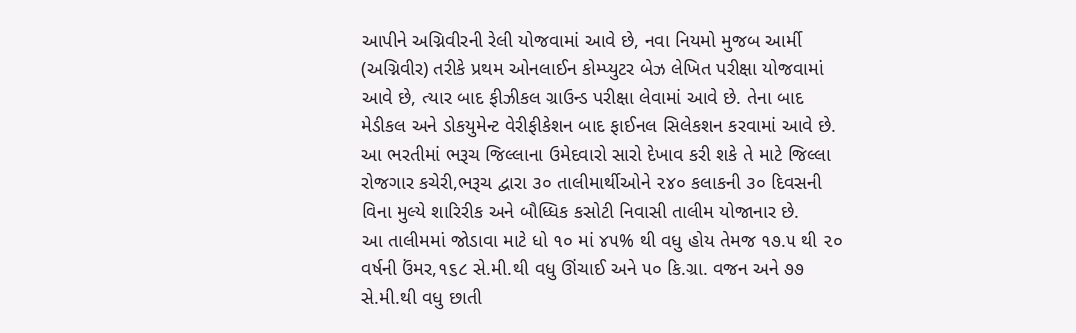આપીને અગ્નિવીરની રેલી યોજવામાં આવે છે, નવા નિયમો મુજબ આર્મી (અગ્નિવીર) તરીકે પ્રથમ ઓનલાઈન કોમ્પ્યુટર બેઝ લેખિત પરીક્ષા યોજવામાં આવે છે, ત્યાર બાદ ફીઝીકલ ગ્રાઉન્ડ પરીક્ષા લેવામાં આવે છે. તેના બાદ મેડીકલ અને ડોકયુમેન્ટ વેરીફીકેશન બાદ ફાઈનલ સિલેકશન કરવામાં આવે છે. આ ભરતીમાં ભરૂચ જિલ્લાના ઉમેદવારો સારો દેખાવ કરી શકે તે માટે જિલ્લા રોજગાર કચેરી,ભરૂચ દ્વારા ૩૦ તાલીમાર્થીઓને ૨૪૦ કલાકની ૩૦ દિવસની વિના મુલ્યે શારિરીક અને બૌધ્ધિક કસોટી નિવાસી તાલીમ યોજાનાર છે.
આ તાલીમમાં જોડાવા માટે ધો ૧૦ માં ૪૫% થી વધુ હોય તેમજ ૧૭.૫ થી ૨૦ વર્ષની ઉંમર,૧૬૮ સે.મી.થી વધુ ઊંચાઈ અને ૫૦ કિ.ગ્રા. વજન અને ૭૭ સે.મી.થી વધુ છાતી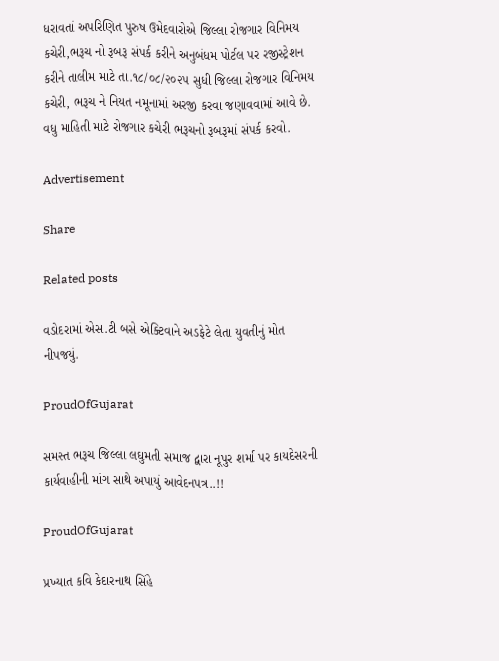ધરાવતાં અપરિણિત પુરુષ ઉમેદવારોએ જિલ્લા રોજગાર વિનિમય કચેરી,ભરૂચ નો રૂબરૂ સંપર્ક કરીને અનુબંધમ પોર્ટલ પર રજીસ્ટ્રેશન કરીને તાલીમ માટે તા.૧૮/૦૮/૨૦૨૫ સુધી જિલ્લા રોજગાર વિનિમય કચેરી, ભરૂચ ને નિયત નમૂનામાં અરજી કરવા જણાવવામાં આવે છે. વધુ માહિતી માટે રોજગાર કચેરી ભરૂચનો રૂબરૂમાં સંપર્ક કરવો.

Advertisement

Share

Related posts

વડોદરામાં એસ.ટી બસે એક્ટિવાને અડફેટે લેતા યુવતીનું મોત નીપજયું.

ProudOfGujarat

સમસ્ત ભરૂચ જિલ્લા લઘુમતી સમાજ દ્વારા નૂપુર શર્મા પર કાયદેસરની કાર્યવાહીની માંગ સાથે અપાયું આવેદનપત્ર..!!

ProudOfGujarat

પ્રખ્યાત કવિ કેદારનાથ સિંહે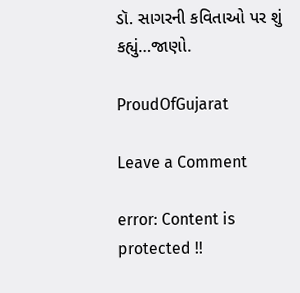ડૉ. સાગરની કવિતાઓ પર શું કહ્યું…જાણો.

ProudOfGujarat

Leave a Comment

error: Content is protected !!